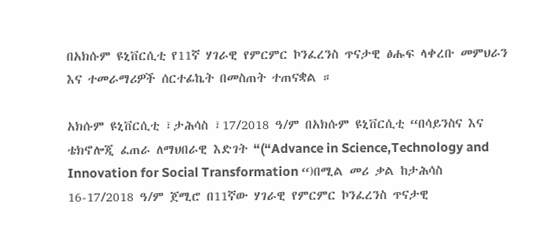በአክሱም ዩኒቨርሲቲ የ11ኛ ሃገራዊ የምርምር ኮንፈረንስ ጥናታዊ ፅሑፍ ላቀረቡ መምህራን እና ተመራማሪዎች ሰርተፊኬት በመስጠት ተጠናቋል ።

አክሱም ዩኒቨርሲቲ ፣ታሕሳስ ፣17/2018 ዓ/ም በአክሱም ዩኒቨርሲቲ “በሳይንስና እና ቴክኖሎጂ ፈጠራ ለማህበራዊ እድገት “(“Advance in Science,Technology and Innovation for Social Transformation “)በሚል መሪ ቃል ከታሕሳስ 16-17/2018 ዓ/ም ጀሚሮ በ11ኛው ሃገራዊ የምርምር ኮንፈረንስ ጥናታዊ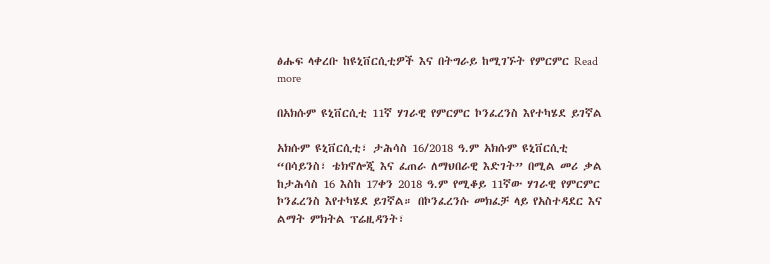ፅሑፍ ላቀረቡ ከዩኒቨርሲቲዎች እና በትግራይ ከሚገኙት የምርምር Read more

በአክሱም ዩኒቨርሲቲ 11ኛ ሃገራዊ የምርምር ኮንፈረንስ እየተካሄደ ይገኛል

አክሱም ዩኒቨርሲቲ፣ ታሕሳስ 16/2018 ዓ.ም አክሱም ዩኒቨርሲቲ “በሳይንስ፣ ቴክኖሎጂ እና ፈጠራ ለማህበራዊ እድገት” በሚል መሪ ቃል ከታሕሳስ 16 እስከ 17ቀን 2018 ዓ.ም የሚቆይ 11ኛው ሃገራዊ የምርምር ኮንፈረንስ እየተካሄደ ይገኛል። በኮንፈረንሱ መክፈቻ ላይ የአስተዳደር እና ልማት ምክትል ፕሬዚዳንት፣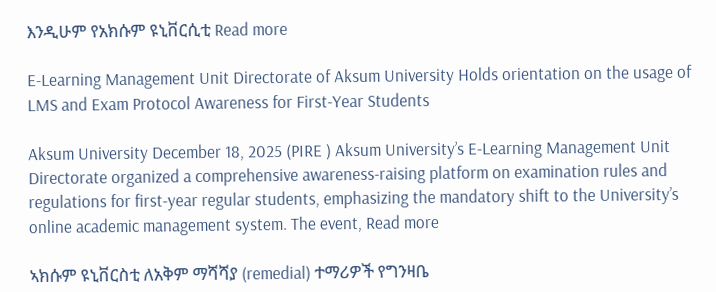እንዲሁም የአክሱም ዩኒቨርሲቲ Read more

E-Learning Management Unit Directorate of Aksum University Holds orientation on the usage of LMS and Exam Protocol Awareness for First-Year Students

Aksum University December 18, 2025 (PIRE ) Aksum University’s E-Learning Management Unit Directorate organized a comprehensive awareness-raising platform on examination rules and regulations for first-year regular students, emphasizing the mandatory shift to the University’s online academic management system. The event, Read more

ኣክሱም ዩኒቨርስቲ ለአቅም ማሻሻያ (remedial) ተማሪዎች የግንዛቤ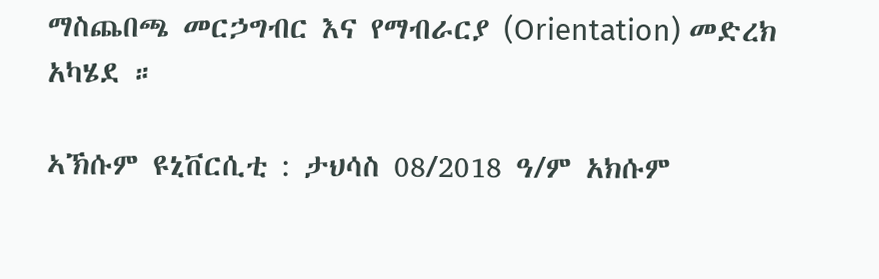ማስጨበጫ መርኃግብር እና የማብራርያ (Orientation) መድረክ አካሄደ ።

ኣኽሱም ዩኒቨርሲቲ : ታህሳስ 08/2018 ዓ/ም አክሱም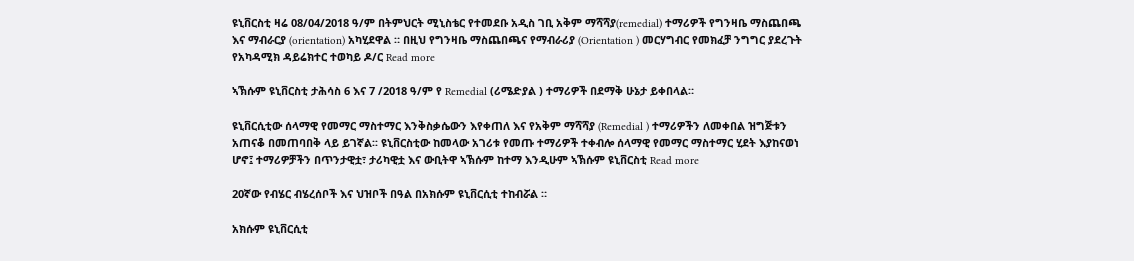ዩኒቨርስቲ ዛሬ 08/04/2018 ዓ/ም በትምህርት ሚኒስቴር የተመደቡ አዲስ ገቢ አቅም ማሻሻያ(remedial) ተማሪዎች የግንዛቤ ማስጨበጫ እና ማብራርያ (orientation) አካሂደዋል ። በዚህ የግንዛቤ ማስጨበጫና የማብራሪያ (Orientation ) መርሃግብር የመክፈቻ ንግግር ያደረጉት የአካዳሚክ ዳይሬክተር ተወካይ ዶ/ር Read more

ኣኽሱም ዩኒቨርስቲ ታሕሳስ 6 እና 7 /2018 ዓ/ም የ Remedial (ሪሜድያል ) ተማሪዎች በደማቅ ሁኔታ ይቀበላል።

ዩኒቨርሲቲው ሰላማዊ የመማር ማስተማር እንቅስቃሴውን እየቀጠለ እና የአቅም ማሻሻያ (Remedial ) ተማሪዎችን ለመቀበል ዝግጅቱን አጠናቆ በመጠባበቅ ላይ ይገኛል፡፡ ዩኒቨርስቲው ከመላው አገሪቱ የመጡ ተማሪዎች ተቀብሎ ሰላማዊ የመማር ማስተማር ሂደት እያከናወነ ሆኖ፤ ተማሪዎቻችን በጥንታዊቷ፣ ታሪካዊቷ እና ውቢትዋ ኣኽሱም ከተማ እንዲሁም ኣኽሱም ዩኒቨርስቲ Read more

20ኛው የብሄር ብሄረሰቦች እና ህዝቦች በዓል በአክሱም ዩኒቨርሲቲ ተከብሯል ።

አክሱም ዩኒቨርሲቲ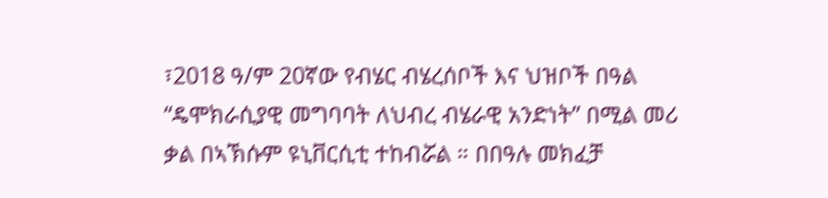፣2018 ዓ/ም 20ኛው የብሄር ብሄረሰቦች እና ህዝቦች በዓል “ዴሞክራሲያዊ መግባባት ለህብረ ብሄራዊ አንድነት” በሚል መሪ ቃል በኣኽሱም ዩኒቨርሲቲ ተከብሯል ። በበዓሉ መክፈቻ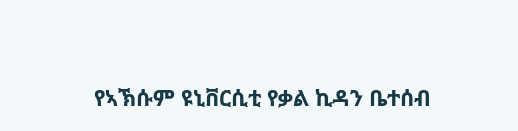የኣኽሱም ዩኒቨርሲቲ የቃል ኪዳን ቤተሰብ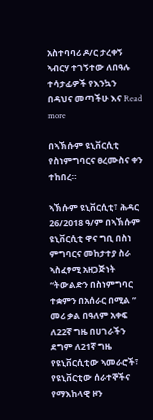አስተባባሪ ዶ/ር ታረቀኝ ኣብርሃ ተገኝተው ለበዓሉ ተሳታፊዎች የእንኳን በዳህና መጣችሁ እና Read more

በኣኽሱም ዩኒቨርሲቲ የስነምግባርና ፀረሙስና ቀን ተከበረ።

ኣኽሱም ዩኒቨርሲቲ፣ ሕዳር 26/2018 ዓ/ም በኣኽሱም ዩኒቨርሲቲ ዋና ግቢ በስነ ምግባርና መከታተያ ስራ ኣስፈፃሚ አዘጋጅነት “ትውልድን በስነምግባር ተቋምን በአሰራር በሚል ” መሪ ቃል በዓለም አቀፍ ለ22ኛ ግዜ በሀገራችን ደግም ለ21ኛ ግዜ የዩኒቨርሲቲው ኣመራሮች፣ የዩኒቨርቲው ሰራተኞችና የማእከላዊ ዞን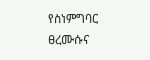የስነምግባር ፀረሙሱና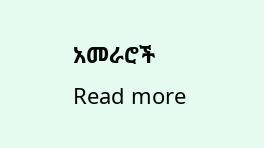አመራሮች Read more